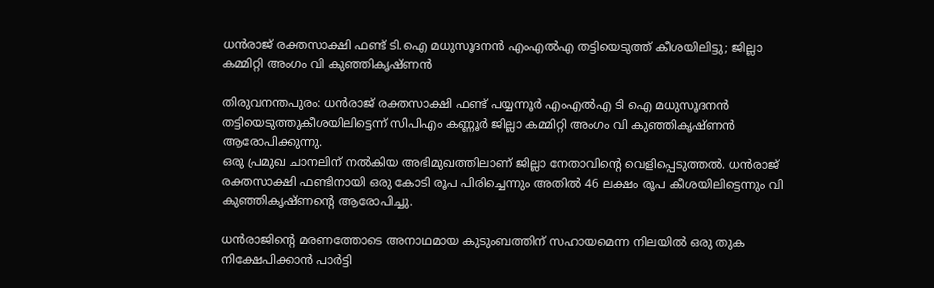ധന്‍രാജ് രക്തസാക്ഷി ഫണ്ട് ടി.ഐ മധുസൂദനന്‍ എംഎല്‍എ തട്ടിയെടുത്ത് കീശയിലിട്ടു; ജില്ലാ കമ്മിറ്റി അംഗം വി കുഞ്ഞികൃഷ്ണന്‍

തിരുവനന്തപുരം: ധന്‍രാജ് രക്തസാക്ഷി ഫണ്ട് പയ്യന്നൂര്‍ എംഎല്‍എ ടി ഐ മധുസൂദനന്‍ തട്ടിയെടുത്തുകീശയിലിട്ടെന്ന് സിപിഎം കണ്ണൂര്‍ ജില്ലാ കമ്മിറ്റി അംഗം വി കുഞ്ഞികൃഷ്ണന്‍ ആരോപിക്കുന്നു.
ഒരു പ്രമുഖ ചാനലിന് നല്‍കിയ അഭിമുഖത്തിലാണ് ജില്ലാ നേതാവിന്റെ വെളിപ്പെടുത്തല്‍. ധന്‍രാജ് രക്തസാക്ഷി ഫണ്ടിനായി ഒരു കോടി രൂപ പിരിച്ചെന്നും അതില്‍ 46 ലക്ഷം രൂപ കീശയിലിട്ടെന്നും വി കുഞ്ഞികൃഷ്ണന്റെ ആരോപിച്ചു.

ധന്‍രാജിന്റെ മരണത്തോടെ അനാഥമായ കുടുംബത്തിന് സഹായമെന്ന നിലയില്‍ ഒരു തുക നിക്ഷേപിക്കാന്‍ പാര്‍ട്ടി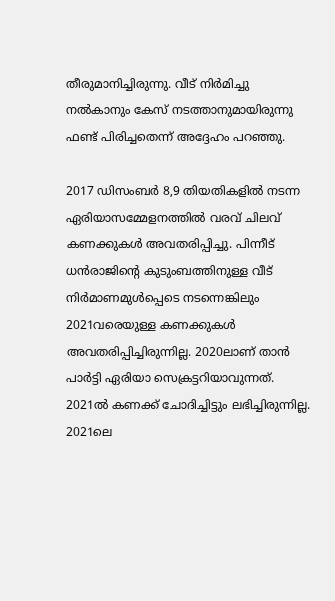തീരുമാനിച്ചിരുന്നു. വീട് നിര്‍മിച്ചു നല്‍കാനും കേസ് നടത്താനുമായിരുന്നു ഫണ്ട് പിരിച്ചതെന്ന് അദ്ദേഹം പറഞ്ഞു.

2017 ഡിസംബര്‍ 8,9 തിയതികളില്‍ നടന്ന ഏരിയാസമ്മേളനത്തില്‍ വരവ് ചിലവ് കണക്കുകള്‍ അവതരിപ്പിച്ചു. പിന്നീട് ധന്‍രാജിന്റെ കുടുംബത്തിനുള്ള വീട് നിര്‍മാണമുള്‍പ്പെടെ നടന്നെങ്കിലും 2021വരെയുള്ള കണക്കുകള്‍ അവതരിപ്പിച്ചിരുന്നില്ല. 2020ലാണ് താന്‍ പാര്‍ട്ടി ഏരിയാ സെക്രട്ടറിയാവുന്നത്. 2021ല്‍ കണക്ക് ചോദിച്ചിട്ടും ലഭിച്ചിരുന്നില്ല. 2021ലെ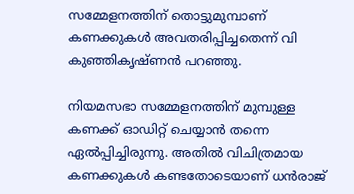സമ്മേളനത്തിന് തൊട്ടുമുമ്പാണ് കണക്കുകള്‍ അവതരിപ്പിച്ചതെന്ന് വി കുഞ്ഞികൃഷ്ണന്‍ പറഞ്ഞു.

നിയമസഭാ സമ്മേളനത്തിന് മുമ്പുള്ള കണക്ക് ഓഡിറ്റ് ചെയ്യാന്‍ തന്നെ ഏല്‍പ്പിച്ചിരുന്നു. അതില്‍ വിചിത്രമായ കണക്കുകള്‍ കണ്ടതോടെയാണ് ധന്‍രാജ്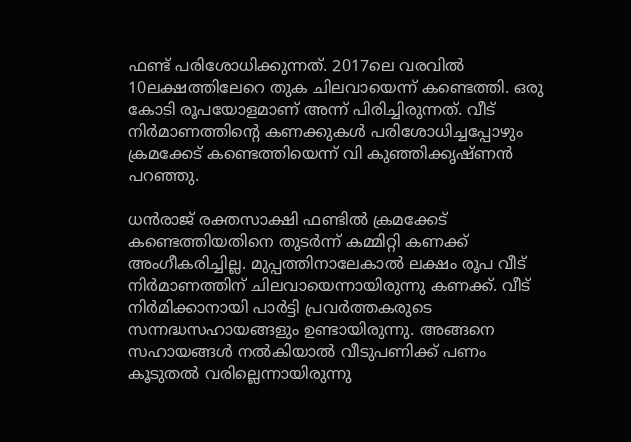ഫണ്ട് പരിശോധിക്കുന്നത്. 2017ലെ വരവില്‍ 10ലക്ഷത്തിലേറെ തുക ചിലവായെന്ന് കണ്ടെത്തി. ഒരു കോടി രൂപയോളമാണ് അന്ന് പിരിച്ചിരുന്നത്. വീട് നിര്‍മാണത്തിന്റെ കണക്കുകള്‍ പരിശോധിച്ചപ്പോഴും ക്രമക്കേട് കണ്ടെത്തിയെന്ന് വി കുഞ്ഞിക്കൃഷ്ണന്‍ പറഞ്ഞു.

ധന്‍രാജ് രക്തസാക്ഷി ഫണ്ടില്‍ ക്രമക്കേട് കണ്ടെത്തിയതിനെ തുടര്‍ന്ന് കമ്മിറ്റി കണക്ക് അംഗീകരിച്ചില്ല. മുപ്പത്തിനാലേകാല്‍ ലക്ഷം രൂപ വീട് നിര്‍മാണത്തിന് ചിലവായെന്നായിരുന്നു കണക്ക്. വീട് നിര്‍മിക്കാനായി പാര്‍ട്ടി പ്രവര്‍ത്തകരുടെ സന്നദ്ധസഹായങ്ങളും ഉണ്ടായിരുന്നു. അങ്ങനെ സഹായങ്ങള്‍ നല്‍കിയാല്‍ വീടുപണിക്ക് പണം കൂടുതല്‍ വരില്ലെന്നായിരുന്നു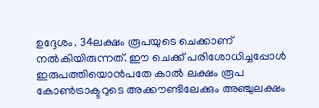ഉദ്ദേശം. 34ലക്ഷം രൂപയുടെ ചെക്കാണ് നല്‍കിയിരുന്നത്. ഈ ചെക്ക് പരിശോധിച്ചപ്പോള്‍ ഇരുപത്തിയൊന്‍പതേ കാല്‍ ലക്ഷം രൂപ കോണ്‍ട്രാക്ടറുടെ അക്കൗണ്ടിലേക്കും അഞ്ചുലക്ഷം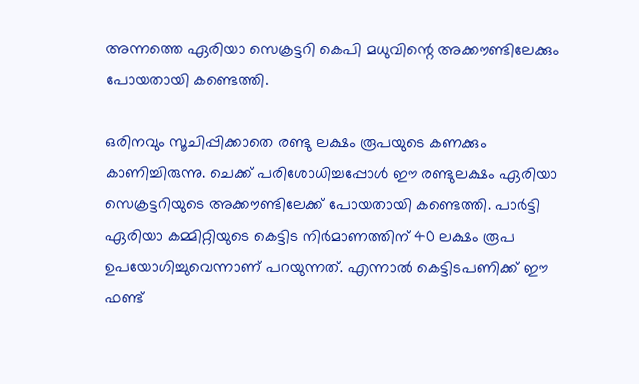അന്നത്തെ ഏരിയാ സെക്രട്ടറി കെപി മധുവിന്റെ അക്കൗണ്ടിലേക്കും പോയതായി കണ്ടെത്തി.

ഒരിനവും സൂചിപ്പിക്കാതെ രണ്ടു ലക്ഷം രൂപയുടെ കണക്കും കാണിച്ചിരുന്നു. ചെക്ക് പരിശോധിച്ചപ്പോള്‍ ഈ രണ്ടുലക്ഷം ഏരിയാ സെക്രട്ടറിയുടെ അക്കൗണ്ടിലേക്ക് പോയതായി കണ്ടെത്തി. പാര്‍ട്ടി ഏരിയാ കമ്മിറ്റിയുടെ കെട്ടിട നിര്‍മാണത്തിന് 40 ലക്ഷം രൂപ ഉപയോഗിച്ചുവെന്നാണ് പറയുന്നത്. എന്നാല്‍ കെട്ടിടപണിക്ക് ഈ ഫണ്ട്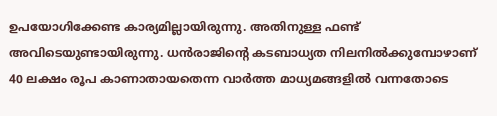ഉപയോഗിക്കേണ്ട കാര്യമില്ലായിരുന്നു. അതിനുള്ള ഫണ്ട് അവിടെയുണ്ടായിരുന്നു. ധന്‍രാജിന്റെ കടബാധ്യത നിലനില്‍ക്കുമ്പോഴാണ് 40 ലക്ഷം രൂപ കാണാതായതെന്ന വാര്‍ത്ത മാധ്യമങ്ങളില്‍ വന്നതോടെ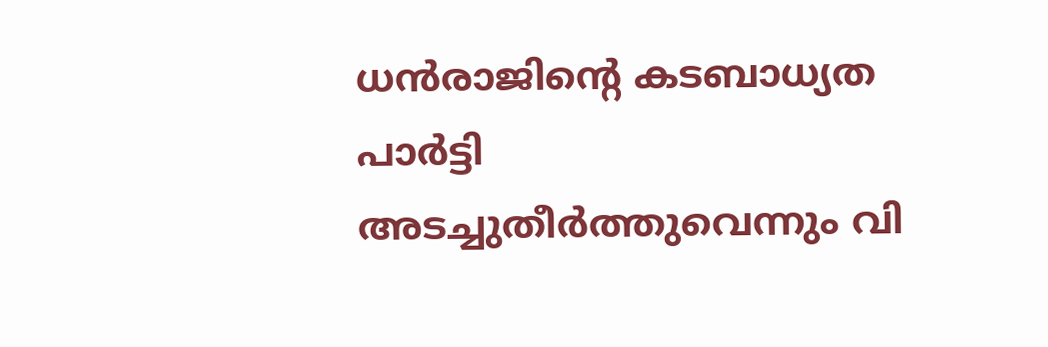ധന്‍രാജിന്റെ കടബാധ്യത പാര്‍ട്ടി അടച്ചുതീര്‍ത്തുവെന്നും വി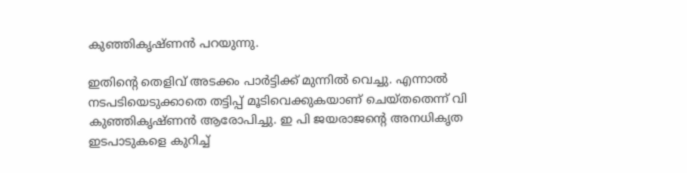കുഞ്ഞികൃഷ്ണന്‍ പറയുന്നു.

ഇതിന്റെ തെളിവ് അടക്കം പാര്‍ട്ടിക്ക് മുന്നില്‍ വെച്ചു. എന്നാല്‍ നടപടിയെടുക്കാതെ തട്ടിപ്പ് മൂടിവെക്കുകയാണ് ചെയ്തതെന്ന് വി കുഞ്ഞികൃഷ്ണന്‍ ആരോപിച്ചു. ഇ പി ജയരാജന്റെ അനധികൃത ഇടപാടുകളെ കുറിച്ച്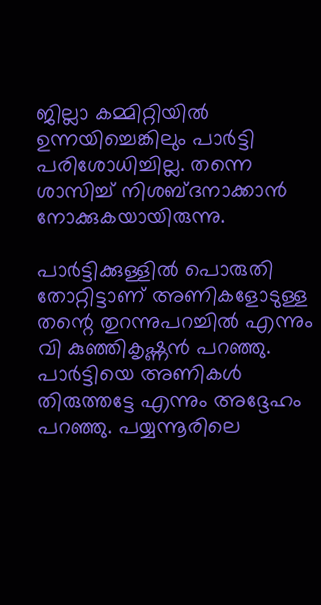ജില്ലാ കമ്മിറ്റിയില്‍ ഉന്നയിച്ചെങ്കിലും പാര്‍ട്ടി പരിശോധിച്ചില്ല. തന്നെ ശാസിച്ച് നിശബ്ദനാക്കാന്‍ നോക്കുകയായിരുന്നു.

പാര്‍ട്ടിക്കുള്ളില്‍ പൊരുതി തോറ്റിട്ടാണ് അണികളോടുള്ള തന്റെ തുറന്നുപറച്ചില്‍ എന്നും വി കുഞ്ഞികൃഷ്ണന്‍ പറഞ്ഞു. പാര്‍ട്ടിയെ അണികള്‍ തിരുത്തട്ടേ എന്നും അദ്ദേഹം പറഞ്ഞു. പയ്യന്നൂരിലെ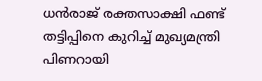ധന്‍രാജ് രക്തസാക്ഷി ഫണ്ട് തട്ടിപ്പിനെ കുറിച്ച് മുഖ്യമന്ത്രി പിണറായി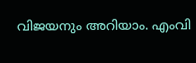വിജയനും അറിയാം. എംവി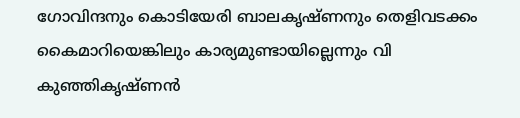ഗോവിന്ദനും കൊടിയേരി ബാലകൃഷ്ണനും തെളിവടക്കം കൈമാറിയെങ്കിലും കാര്യമുണ്ടായില്ലെന്നും വി കുഞ്ഞികൃഷ്ണന്‍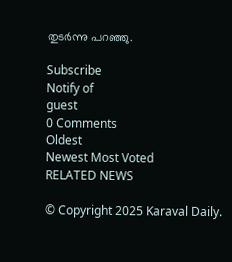തുടര്‍ന്നു പറഞ്ഞു.

Subscribe
Notify of
guest
0 Comments
Oldest
Newest Most Voted
RELATED NEWS

© Copyright 2025 Karaval Daily.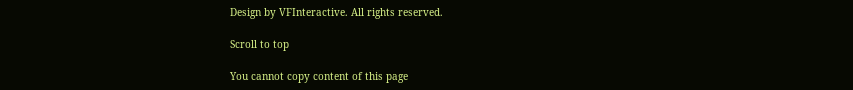Design by VFInteractive. All rights reserved.

Scroll to top

You cannot copy content of this page